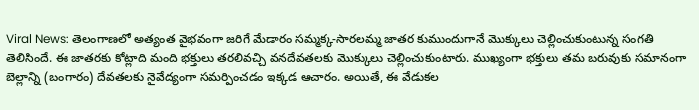Viral News: తెలంగాణలో అత్యంత వైభవంగా జరిగే మేడారం సమ్మక్క-సారలమ్మ జాతర కుముందుగానే మొక్కులు చెల్లించుకుంటున్న సంగతి తెలిసిందే. ఈ జాతరకు కోట్లాది మంది భక్తులు తరలివచ్చి వనదేవతలకు మొక్కులు చెల్లించుకుంటారు. ముఖ్యంగా భక్తులు తమ బరువుకు సమానంగా బెల్లాన్ని (బంగారం) దేవతలకు నైవేద్యంగా సమర్పించడం ఇక్కడ ఆచారం. అయితే, ఈ వేడుకల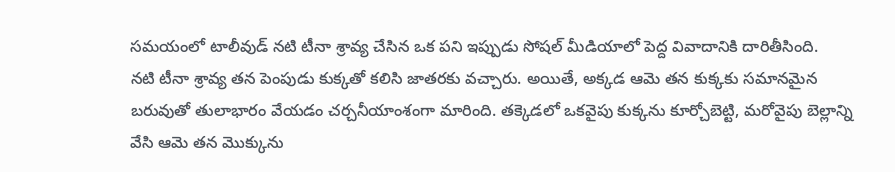సమయంలో టాలీవుడ్ నటి టీనా శ్రావ్య చేసిన ఒక పని ఇప్పుడు సోషల్ మీడియాలో పెద్ద వివాదానికి దారితీసింది.
నటి టీనా శ్రావ్య తన పెంపుడు కుక్కతో కలిసి జాతరకు వచ్చారు. అయితే, అక్కడ ఆమె తన కుక్కకు సమానమైన బరువుతో తులాభారం వేయడం చర్చనీయాంశంగా మారింది. తక్కెడలో ఒకవైపు కుక్కను కూర్చోబెట్టి, మరోవైపు బెల్లాన్ని వేసి ఆమె తన మొక్కును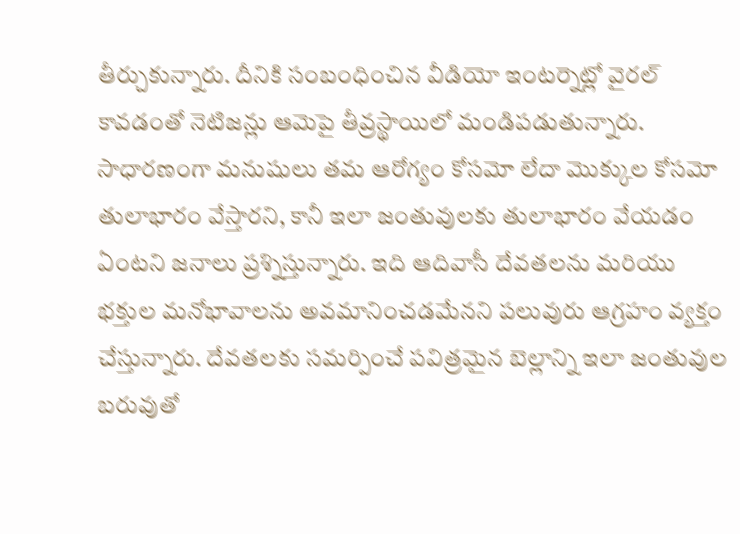తీర్చుకున్నారు. దీనికి సంబంధించిన వీడియో ఇంటర్నెట్లో వైరల్ కావడంతో నెటిజన్లు ఆమెపై తీవ్రస్థాయిలో మండిపడుతున్నారు.
సాధారణంగా మనుషులు తమ ఆరోగ్యం కోసమో లేదా మొక్కుల కోసమో తులాభారం వేస్తారని, కానీ ఇలా జంతువులకు తులాభారం వేయడం ఏంటని జనాలు ప్రశ్నిస్తున్నారు. ఇది ఆదివాసీ దేవతలను మరియు భక్తుల మనోభావాలను అవమానించడమేనని పలువురు ఆగ్రహం వ్యక్తం చేస్తున్నారు. దేవతలకు సమర్పించే పవిత్రమైన బెల్లాన్ని ఇలా జంతువుల బరువుతో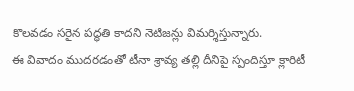కొలవడం సరైన పద్ధతి కాదని నెటిజన్లు విమర్శిస్తున్నారు.
ఈ వివాదం ముదరడంతో టీనా శ్రావ్య తల్లి దీనిపై స్పందిస్తూ క్లారిటీ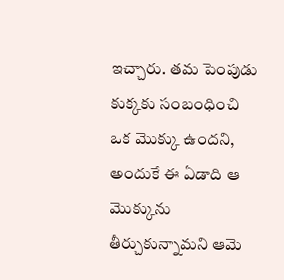ఇచ్చారు. తమ పెంపుడు కుక్కకు సంబంధించి ఒక మొక్కు ఉందని, అందుకే ఈ ఏడాది ఆ మొక్కును తీర్చుకున్నామని ఆమె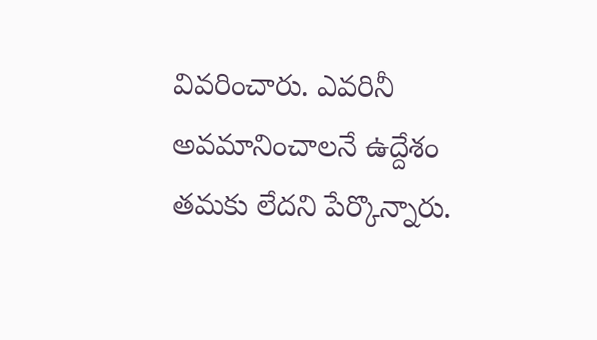వివరించారు. ఎవరినీ అవమానించాలనే ఉద్దేశం తమకు లేదని పేర్కొన్నారు.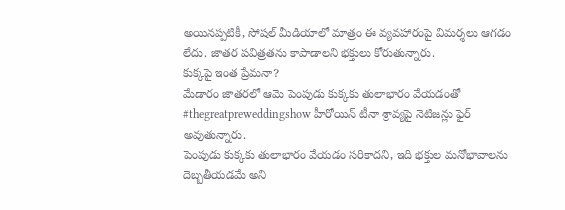అయినప్పటికీ, సోషల్ మీడియాలో మాత్రం ఈ వ్యవహారంపై విమర్శలు ఆగడం లేదు. జాతర పవిత్రతను కాపాడాలని భక్తులు కోరుతున్నారు.
కుక్కపై ఇంత ప్రేమనా?
మేడారం జాతరలో ఆమె పెంపుడు కుక్కకు తులాభారం వేయడంతో #thegreatpreweddingshow హీరోయిన్ టీనా శ్రావ్యపై నెటిజన్లు ఫైర్ అవుతున్నారు.
పెంపుడు కుక్కకు తులాభారం వేయడం సరికాదని, ఇది భక్తుల మనోభావాలను దెబ్బతీయడమే అని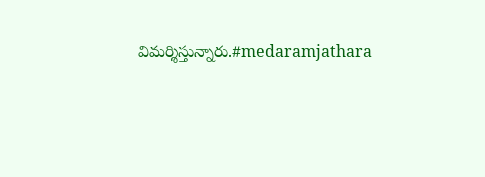విమర్శిస్తున్నారు.#medaramjathara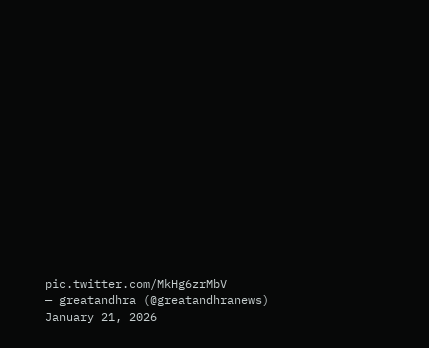pic.twitter.com/MkHg6zrMbV
— greatandhra (@greatandhranews) January 21, 2026